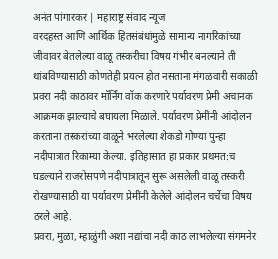अनंत पांगारकर | महाराष्ट्र संवाद न्यूज
वरदहस्त आणि आर्थिक हितसंबंधांमुळे सामान्य नागरिकांच्या जीवावर बेतलेल्या वाळू तस्करीचा विषय गंभीर बनल्याने ती थांबविण्यासाठी कोणतेही प्रयत्न होत नसताना मंगळवारी सकाळी प्रवरा नदी काठावर मॉर्निंग वॉक करणारे पर्यावरण प्रेमी अचानक आक्रमक झाल्याचे बघायला मिळाले. पर्यावरण प्रेमींनी आंदोलन करताना तस्करांच्या वाळूने भरलेल्या शेकडो गोण्या पुन्हा नदीपात्रात रिकाम्या केल्या. इतिहासात हा प्रकार प्रथमत:च घडल्याने राजरोसपणे नदीपात्रातून सुरू असलेली वाळू तस्करी रोखण्यासाठी या पर्यावरण प्रेमींनी केलेले आंदोलन चर्चेचा विषय ठरले आहे.
प्रवरा, मुळा, म्हाळुंगी अशा नद्यांचा नदी काठ लाभलेल्या संगमनेर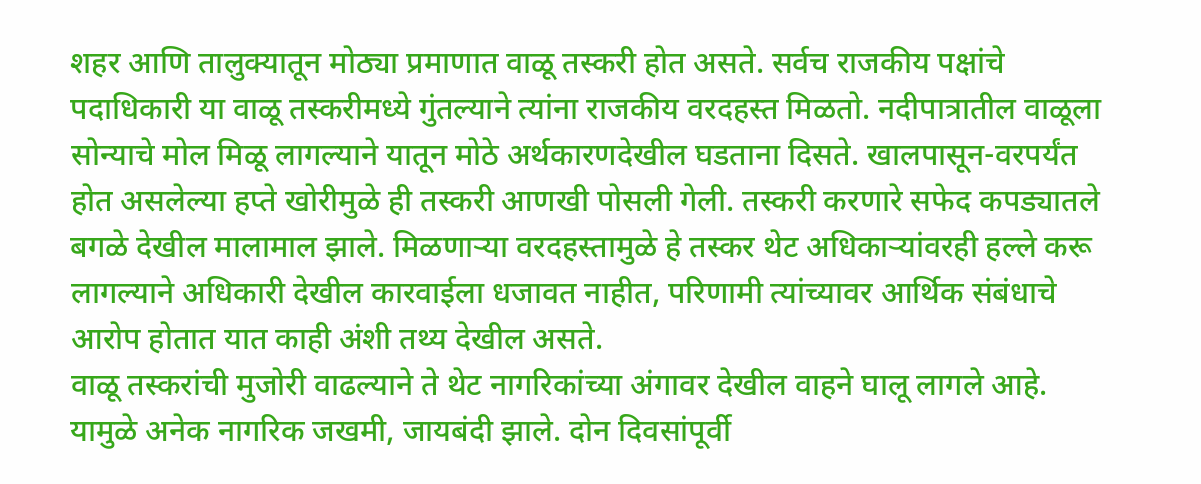शहर आणि तालुक्यातून मोठ्या प्रमाणात वाळू तस्करी होत असते. सर्वच राजकीय पक्षांचे पदाधिकारी या वाळू तस्करीमध्ये गुंतल्याने त्यांना राजकीय वरदहस्त मिळतो. नदीपात्रातील वाळूला सोन्याचे मोल मिळू लागल्याने यातून मोठे अर्थकारणदेखील घडताना दिसते. खालपासून-वरपर्यंत होत असलेल्या हप्ते खोरीमुळे ही तस्करी आणखी पोसली गेली. तस्करी करणारे सफेद कपड्यातले बगळे देखील मालामाल झाले. मिळणाऱ्या वरदहस्तामुळे हे तस्कर थेट अधिकाऱ्यांवरही हल्ले करू लागल्याने अधिकारी देखील कारवाईला धजावत नाहीत, परिणामी त्यांच्यावर आर्थिक संबंधाचे आरोप होतात यात काही अंशी तथ्य देखील असते.
वाळू तस्करांची मुजोरी वाढल्याने ते थेट नागरिकांच्या अंगावर देखील वाहने घालू लागले आहे. यामुळे अनेक नागरिक जखमी, जायबंदी झाले. दोन दिवसांपूर्वी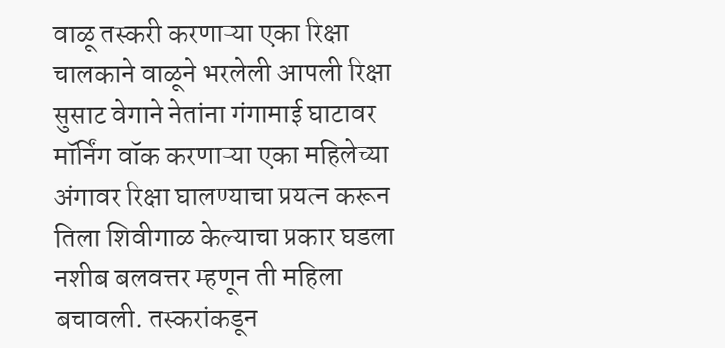वाळू तस्करी करणाऱ्या एका रिक्षा चालकाने वाळूने भरलेली आपली रिक्षा सुसाट वेगाने नेतांना गंगामाई घाटावर मॉर्निंग वॉक करणाऱ्या एका महिलेच्या अंगावर रिक्षा घालण्याचा प्रयत्न करून तिला शिवीगाळ केल्याचा प्रकार घडला नशीब बलवत्तर म्हणून ती महिला बचावली. तस्करांकडून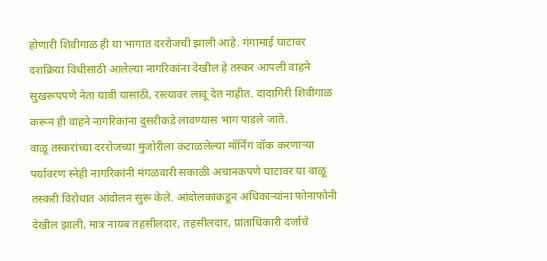होणारी शिवीगाळ ही या भागात दररोजची झाली आहे. गंगामाई घाटावर दशक्रिया विधीसाठी आलेल्या नागरिकांना देखील हे तस्कर आपली वाहने सुखरूपपणे नेता यावी यासाठी, रस्त्यावर लावू देत नाहीत. दादागिरी शिवीगाळ करून ही वाहने नागरिकांना दुसरीकडे लावण्यास भाग पाडले जाते.
वाळू तस्करांच्या दररोजच्या मुजोरीला कंटाळलेल्या मॉर्निंग वॉक करणाऱ्या पर्यावरण स्नेही नागरिकांनी मंगळवारी सकाळी अचानकपणे घाटावर या वाळू तस्करी विरोधात आंदोलन सुरू केले. आंदोलकांकडून अधिकाऱ्यांना फोनाफोनी देखील झाली, मात्र नायब तहसीलदार, तहसीलदार, प्रांताधिकारी दर्जाचे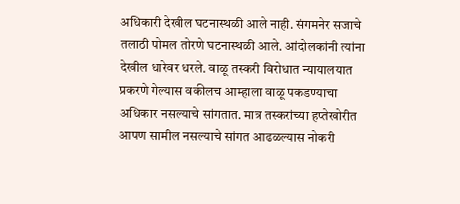अधिकारी देखील घटनास्थळी आले नाही. संगमनेर सजाचे तलाठी पोमल तोरणे घटनास्थळी आले. आंदोलकांनी त्यांना देखील धारेवर धरले. वाळू तस्करी विरोधात न्यायालयात प्रकरणे गेल्यास वकीलच आम्हाला वाळू पकडण्याचा अधिकार नसल्याचे सांगतात. मात्र तस्करांच्या हप्तेखोरीत आपण सामील नसल्याचे सांगत आढळल्यास नोकरी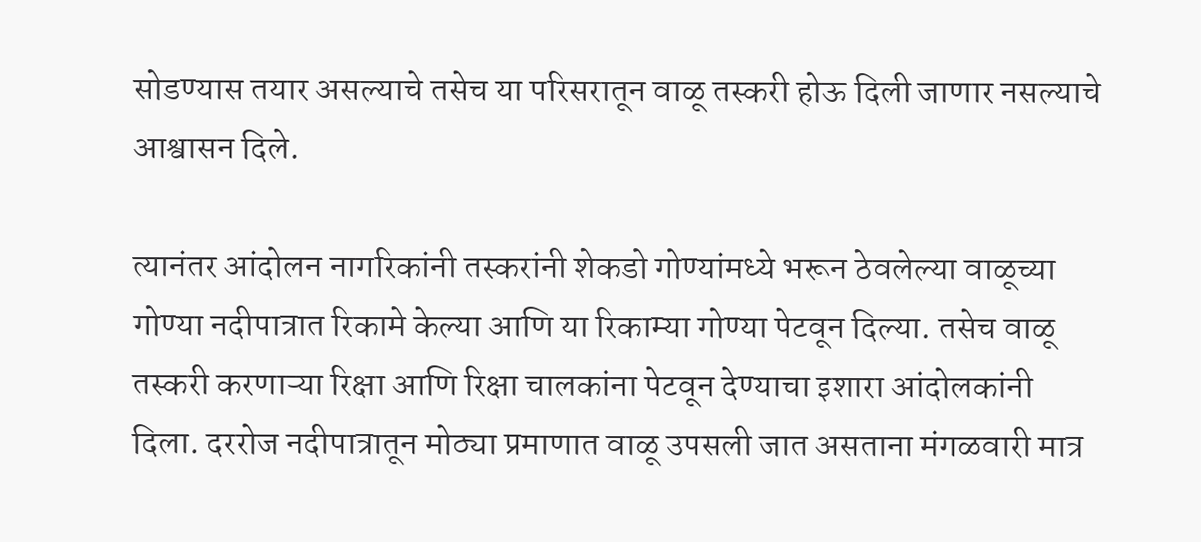सोडण्यास तयार असल्याचे तसेच या परिसरातून वाळू तस्करी होऊ दिली जाणार नसल्याचे आश्वासन दिले.

त्यानंतर आंदोलन नागरिकांनी तस्करांनी शेकडो गोण्यांमध्ये भरून ठेवलेल्या वाळूच्या गोण्या नदीपात्रात रिकामे केल्या आणि या रिकाम्या गोण्या पेटवून दिल्या. तसेच वाळू तस्करी करणाऱ्या रिक्षा आणि रिक्षा चालकांना पेटवून देण्याचा इशारा आंदोलकांनी दिला. दररोज नदीपात्रातून मोठ्या प्रमाणात वाळू उपसली जात असताना मंगळवारी मात्र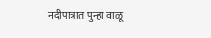नदीपात्रात पुन्हा वाळू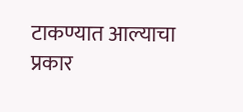टाकण्यात आल्याचा प्रकार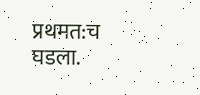प्रथमत:च घडला.